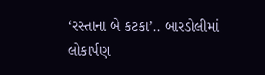‘રસ્તાના બે કટકા’.. બારડોલીમાં લોકાર્પણ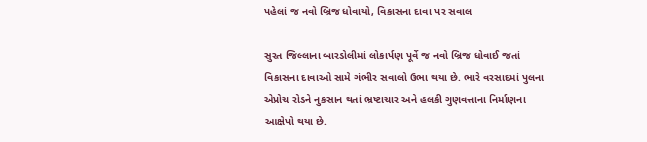પહેલાં જ નવો બ્રિજ ધોવાયો, વિકાસના દાવા પર સવાલ

સુરત જિલ્લાના બારડોલીમાં લોકાર્પણ પૂર્વે જ નવો બ્રિજ ધોવાઈ જતાં વિકાસના દાવાઓ સામે ગંભીર સવાલો ઉભા થયા છે. ભારે વરસાદમાં પુલના એપ્રોચ રોડને નુકસાન થતાં ભ્રષ્ટાચાર અને હલકી ગુણવત્તાના નિર્માણના આક્ષેપો થયા છે.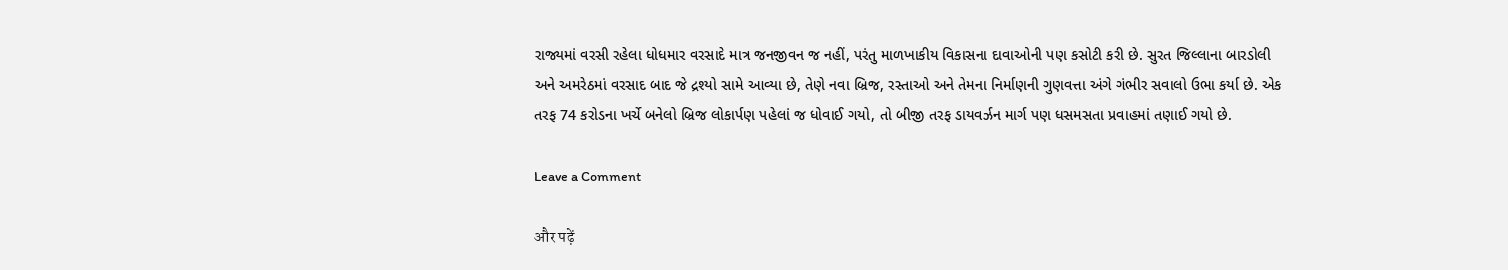રાજ્યમાં વરસી રહેલા ધોધમાર વરસાદે માત્ર જનજીવન જ નહીં, પરંતુ માળખાકીય વિકાસના દાવાઓની પણ કસોટી કરી છે. સુરત જિલ્લાના બારડોલી અને અમરેઠમાં વરસાદ બાદ જે દ્રશ્યો સામે આવ્યા છે, તેણે નવા બ્રિજ, રસ્તાઓ અને તેમના નિર્માણની ગુણવત્તા અંગે ગંભીર સવાલો ઉભા કર્યા છે. એક તરફ 74 કરોડના ખર્ચે બનેલો બ્રિજ લોકાર્પણ પહેલાં જ ધોવાઈ ગયો, તો બીજી તરફ ડાયવર્ઝન માર્ગ પણ ધસમસતા પ્રવાહમાં તણાઈ ગયો છે.

Leave a Comment

और पढ़ें